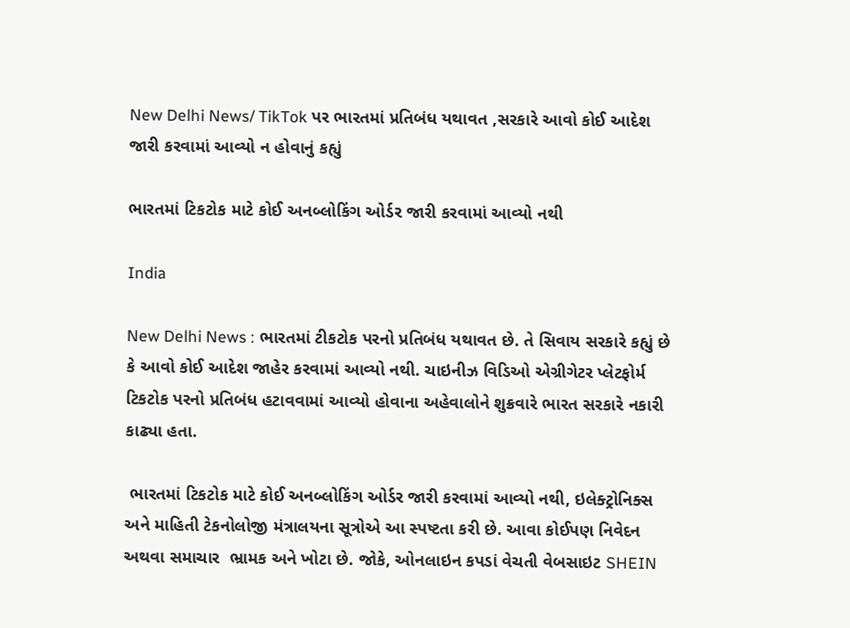New Delhi News/ TikTok પર ભારતમાં પ્રતિબંધ યથાવત ,સરકારે આવો કોઈ આદેશ જારી કરવામાં આવ્યો ન હોવાનું કહ્યું

ભારતમાં ટિકટોક માટે કોઈ અનબ્લોકિંગ ઓર્ડર જારી કરવામાં આવ્યો નથી

India

New Delhi News : ભારતમાં ટીકટોક પરનો પ્રતિબંધ યથાવત છે. તે સિવાય સરકારે કહ્યું છે કે આવો કોઈ આદેશ જાહેર કરવામાં આવ્યો નથી. ચાઇનીઝ વિડિઓ એગ્રીગેટર પ્લેટફોર્મ ટિકટોક પરનો પ્રતિબંધ હટાવવામાં આવ્યો હોવાના અહેવાલોને શુક્રવારે ભારત સરકારે નકારી કાઢ્યા હતા.

 ભારતમાં ટિકટોક માટે કોઈ અનબ્લોકિંગ ઓર્ડર જારી કરવામાં આવ્યો નથી, ઇલેક્ટ્રોનિક્સ અને માહિતી ટેકનોલોજી મંત્રાલયના સૂત્રોએ આ સ્પષ્ટતા કરી છે. આવા કોઈપણ નિવેદન અથવા સમાચાર  ભ્રામક અને ખોટા છે. જોકે, ઓનલાઇન કપડાં વેચતી વેબસાઇટ SHEIN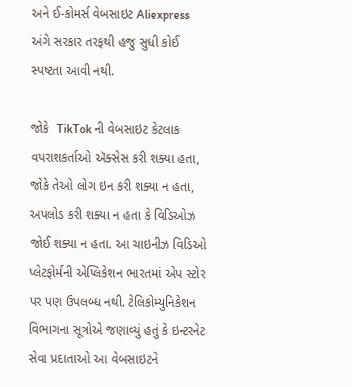અને ઈ-કોમર્સ વેબસાઇટ Aliexpress અંગે સરકાર તરફથી હજુ સુધી કોઈ સ્પષ્ટતા આવી નથી.

જોકે  TikTok ની વેબસાઇટ કેટલાક વપરાશકર્તાઓ ઍક્સેસ કરી શક્યા હતા, જોકે તેઓ લોગ ઇન કરી શક્યા ન હતા, અપલોડ કરી શક્યા ન હતા કે વિડિઓઝ જોઈ શક્યા ન હતા. આ ચાઇનીઝ વિડિઓ પ્લેટફોર્મની એપ્લિકેશન ભારતમાં એપ સ્ટોર પર પણ ઉપલબ્ધ નથી. ટેલિકોમ્યુનિકેશન વિભાગના સૂત્રોએ જણાવ્યું હતું કે ઇન્ટરનેટ સેવા પ્રદાતાઓ આ વેબસાઇટને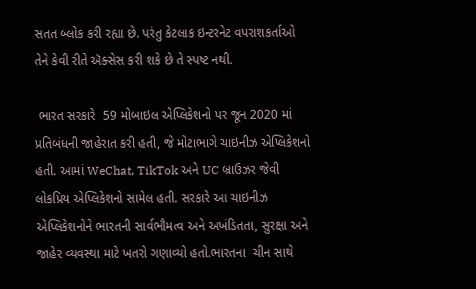સતત બ્લોક કરી રહ્યા છે. પરંતુ કેટલાક ઇન્ટરનેટ વપરાશકર્તાઓ તેને કેવી રીતે ઍક્સેસ કરી શકે છે તે સ્પષ્ટ નથી.

 ભારત સરકારે  59 મોબાઇલ એપ્લિકેશનો પર જૂન 2020 માં પ્રતિબંધની જાહેરાત કરી હતી, જે મોટાભાગે ચાઇનીઝ એપ્લિકેશનો હતી. આમાં WeChat, TikTok અને UC બ્રાઉઝર જેવી લોકપ્રિય એપ્લિકેશનો સામેલ હતી. સરકારે આ ચાઇનીઝ એપ્લિકેશનોને ભારતની સાર્વભૌમત્વ અને અખંડિતતા, સુરક્ષા અને જાહેર વ્યવસ્થા માટે ખતરો ગણાવ્યો હતો.ભારતના  ચીન સાથે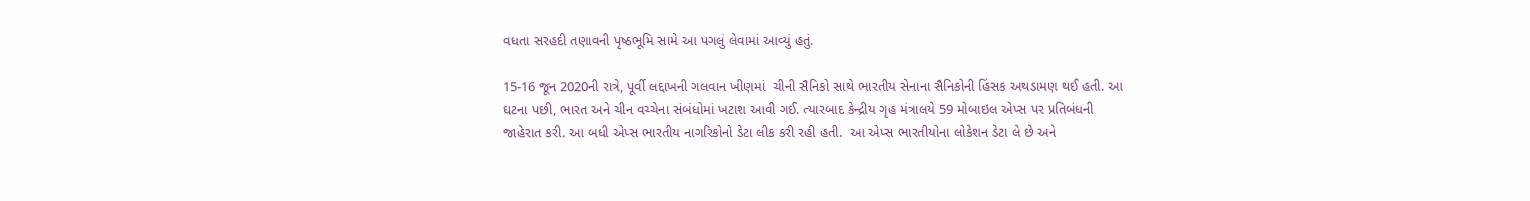વધતા સરહદી તણાવની પૃષ્ઠભૂમિ સામે આ પગલું લેવામાં આવ્યું હતું.

15-16 જૂન 2020ની રાત્રે, પૂર્વી લદ્દાખની ગલવાન ખીણમાં  ચીની સૈનિકો સાથે ભારતીય સેનાના સૈનિકોની હિંસક અથડામણ થઈ હતી. આ ઘટના પછી, ભારત અને ચીન વચ્ચેના સંબંધોમાં ખટાશ આવી ગઈ. ત્યારબાદ કેન્દ્રીય ગૃહ મંત્રાલયે 59 મોબાઇલ એપ્સ પર પ્રતિબંધની જાહેરાત કરી. આ બધી એપ્સ ભારતીય નાગરિકોનો ડેટા લીક કરી રહી હતી.  આ એપ્સ ભારતીયોના લોકેશન ડેટા લે છે અને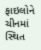ફાઇલોને ચીનમાં સ્થિત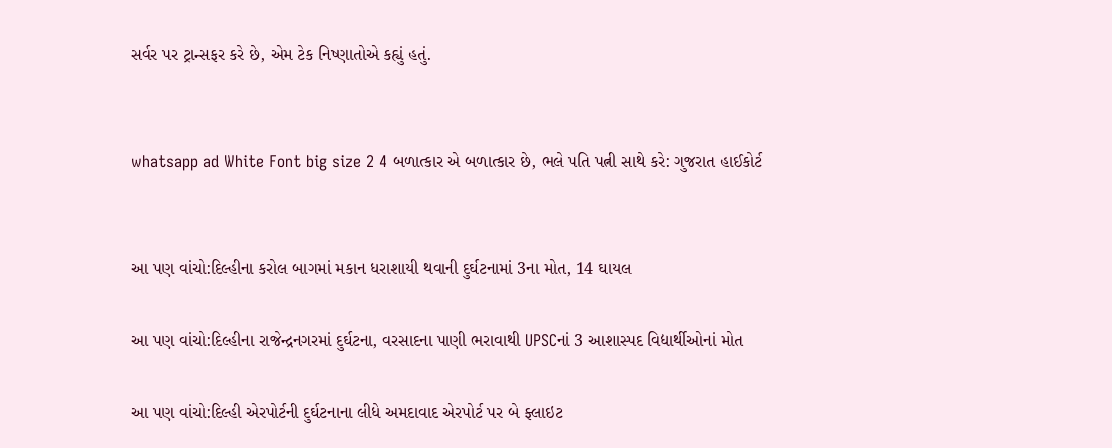સર્વર પર ટ્રાન્સફર કરે છે, એમ ટેક નિષ્ણાતોએ કહ્યું હતું.


whatsapp ad White Font big size 2 4 બળાત્કાર એ બળાત્કાર છે, ભલે પતિ પત્ની સાથે કરે: ગુજરાત હાઈકોર્ટ


આ પણ વાંચો:દિલ્હીના કરોલ બાગમાં મકાન ધરાશાયી થવાની દુર્ઘટનામાં 3ના મોત, 14 ઘાયલ

આ પણ વાંચો:દિલ્હીના રાજેન્દ્રનગરમાં દુર્ઘટના, વરસાદના પાણી ભરાવાથી UPSCનાં 3 આશાસ્પદ વિદ્યાર્થીઓનાં મોત

આ પણ વાંચો:દિલ્હી એરપોર્ટની દુર્ઘટનાના લીધે અમદાવાદ એરપોર્ટ પર બે ફ્લાઇટ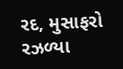રદ, મુસાફરો રઝળ્યા